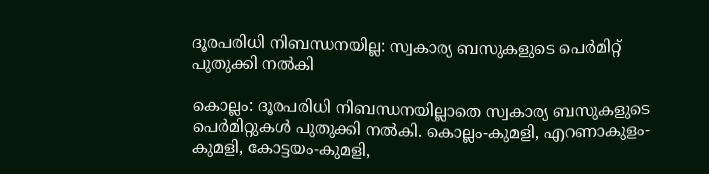ദൂരപരിധി നിബന്ധനയില്ല: സ്വകാര്യ ബസുകളുടെ പെർമിറ്റ് പുതുക്കി നൽകി

കൊല്ലം: ദൂരപരിധി നിബന്ധനയില്ലാതെ സ്വകാര്യ ബസുകളുടെ പെർമിറ്റുകൾ പുതുക്കി നൽകി. കൊല്ലം-കുമളി, എറണാകുളം-കുമളി, കോട്ടയം-കുമളി,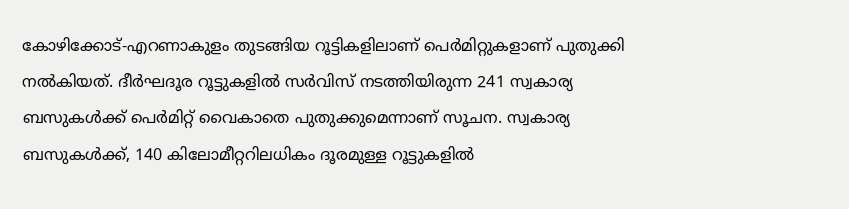കോഴിക്കോട്-എറണാകുളം തുടങ്ങിയ റൂട്ടികളിലാണ് പെർമിറ്റുകളാണ് പുതുക്കി നൽകിയത്. ദീർഘദൂര റൂട്ടുകളിൽ സർവിസ് നടത്തിയിരുന്ന 241 സ്വകാര്യ ബസുകൾക്ക് പെർമിറ്റ് വൈകാതെ പുതുക്കുമെന്നാണ് സൂചന. സ്വകാര്യ ബസുകൾക്ക്, 140 കിലോമീറ്ററിലധികം ദൂരമുള്ള റൂട്ടുകളിൽ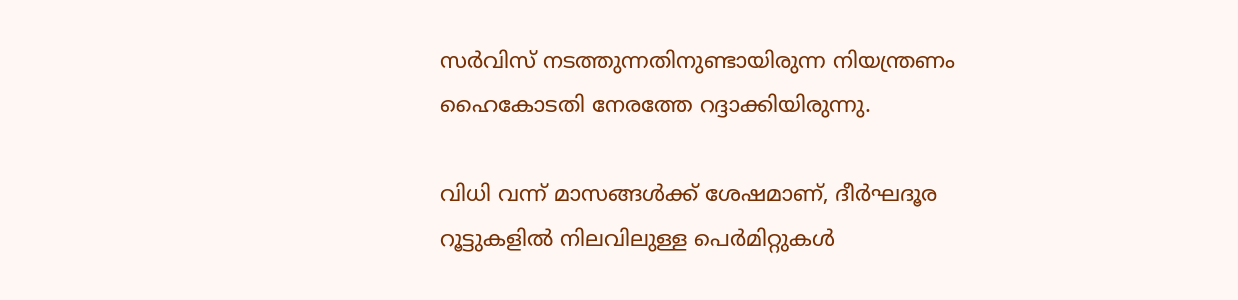സർവിസ് നടത്തുന്നതിനുണ്ടായിരുന്ന നിയന്ത്രണം ഹൈകോടതി നേരത്തേ റദ്ദാക്കിയിരുന്നു.

വിധി വന്ന് മാസങ്ങൾക്ക് ശേഷമാണ്, ദീർഘദൂര റൂട്ടുകളിൽ നിലവിലുള്ള പെർമിറ്റുകൾ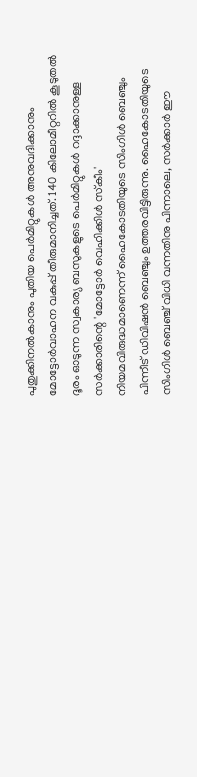പുതുക്കിനൽകാനും പുതിയ പെർമിറ്റുകൾ അനുവദിക്കാനും മോട്ടോർവാഹന വകുപ്പ് തീരുമാനിച്ചത്. 140 കിലോമീറ്ററിൽ കൂടുതൽ ദൂരം ഓടുന്ന സ്വകാര്യ ബസുകളുടെ പെർമിറ്റുകൾ റദ്ദാക്കാനുള്ള സർക്കാരിന്റെ 'മോട്ടോർ വെഹിക്കിൾ സ്‌കീം' നിയമവിരുദ്ധമാണെന്ന് ഹൈകോടതിയുടെ സിംഗിൾ ബെഞ്ചും പിന്നീട് ഡിവിഷൻ ബെഞ്ചും ഉത്തരവിട്ടിരുന്നു. ഹൈകോടതിയുടെ സിംഗിൾ ബെഞ്ച് വിധി വന്നതിനു പിന്നാലെ, സർക്കാർ ഈ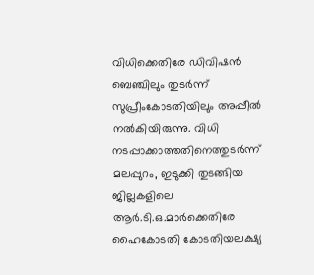വിധിക്കെതിരേ ഡിവിഷൻ ബെഞ്ചിലും തുടർന്ന് സുപ്രീംകോടതിയിലും അപ്പീൽ നൽകിയിരുന്നു. വിധി നടപ്പാക്കാത്തതിനെത്തുടർന്ന് മലപ്പുറം, ഇടുക്കി തുടങ്ങിയ ജില്ലകളിലെ ആർ.ടി.ഒ.മാർക്കെതിരേ ഹൈകോടതി കോടതിയലക്ഷ്യ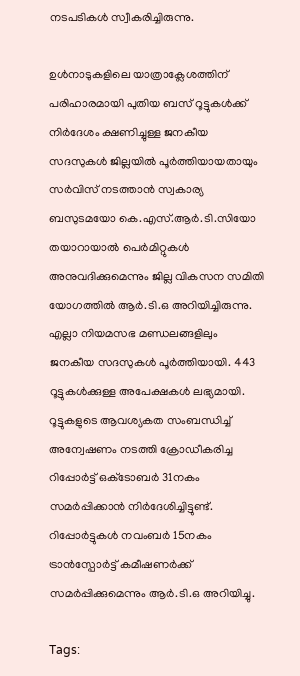നടപടികൾ സ്വീകരിച്ചിരുന്നു.

ഉൾനാടുകളിലെ യാത്രാക്ലേശത്തിന് പരിഹാരമായി പുതിയ ബസ് റൂട്ടുകൾക്ക് നിർദേശം ക്ഷണിച്ചുള്ള ജനകീയ സദസുകൾ ജില്ലയിൽ പൂർത്തിയായതായും സർവിസ് നടത്താൻ സ്വകാര്യ ബസുടമയോ കെ.എസ്.ആർ.ടി.സിയോ തയാറായാൽ പെർമിറ്റുകൾ അനുവദിക്കുമെന്നും ജില്ല വികസന സമിതി യോഗത്തിൽ ആർ.ടി.ഒ അറിയിച്ചിരുന്നു. എല്ലാ നിയമസഭ മണ്ഡലങ്ങളിലും ജനകീയ സദസുകൾ പൂർത്തിയായി. 443 റൂട്ടുകൾക്കുള്ള അപേക്ഷകൾ ലഭ്യമായി. റൂട്ടുകളുടെ ആവശ്യകത സംബന്ധിച്ച് അന്വേഷണം നടത്തി ക്രോഡീകരിച്ച റിപ്പോർട്ട് ഒക്‌ടോബർ 31നകം സമർപ്പിക്കാൻ നിർദേശിച്ചിട്ടുണ്ട്. റിപ്പോർട്ടുകൾ നവംബർ 15നകം ട്രാൻസ്പോർട്ട് കമീഷണർക്ക് സമർപ്പിക്കുമെന്നും ആർ.ടി.ഒ അറിയിച്ചു.

Tags: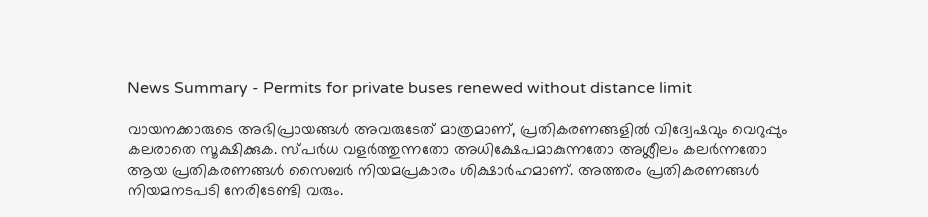News Summary - Permits for private buses renewed without distance limit

വായനക്കാരുടെ അഭിപ്രായങ്ങള്‍ അവരുടേത് മാത്രമാണ്, പ്രതികരണങ്ങളിൽ വിദ്വേഷവും വെറുപ്പും കലരാതെ സൂക്ഷിക്കുക. സ്പർധ വളർത്തുന്നതോ അധിക്ഷേപമാകുന്നതോ അശ്ലീലം കലർന്നതോ ആയ പ്രതികരണങ്ങൾ സൈബർ നിയമപ്രകാരം ശിക്ഷാർഹമാണ്. അത്തരം പ്രതികരണങ്ങൾ നിയമനടപടി നേരിടേണ്ടി വരും.